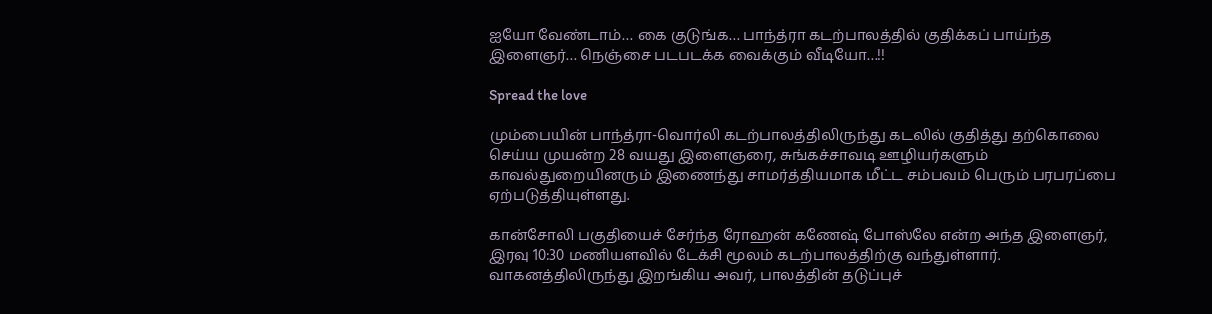ஐயோ வேண்டாம்… கை குடுங்க… பாந்த்ரா கடற்பாலத்தில் குதிக்கப் பாய்ந்த இளைஞர்… நெஞ்சை படபடக்க வைக்கும் வீடியோ…!!

Spread the love

மும்பையின் பாந்த்ரா-வொர்லி கடற்பாலத்திலிருந்து கடலில் குதித்து தற்கொலை செய்ய முயன்ற 28 வயது இளைஞரை, சுங்கச்சாவடி ஊழியர்களும் காவல்துறையினரும் இணைந்து சாமர்த்தியமாக மீட்ட சம்பவம் பெரும் பரபரப்பை ஏற்படுத்தியுள்ளது.

கான்சோலி பகுதியைச் சேர்ந்த ரோஹன் கணேஷ் போஸ்லே என்ற அந்த இளைஞர், இரவு 10:30 மணியளவில் டேக்சி மூலம் கடற்பாலத்திற்கு வந்துள்ளார். வாகனத்திலிருந்து இறங்கிய அவர், பாலத்தின் தடுப்புச்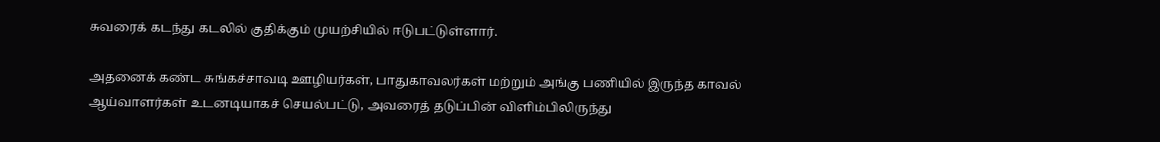சுவரைக் கடந்து கடலில் குதிக்கும் முயற்சியில் ஈடுபட்டுள்ளார்.

அதனைக் கண்ட சுங்கச்சாவடி ஊழியர்கள், பாதுகாவலர்கள் மற்றும் அங்கு பணியில் இருந்த காவல் ஆய்வாளர்கள் உடனடியாகச் செயல்பட்டு, அவரைத் தடுப்பின் விளிம்பிலிருந்து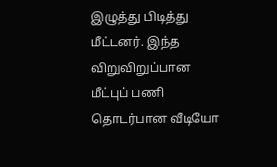இழுத்து பிடித்து மீட்டனர். இந்த விறுவிறுப்பான மீட்புப் பணி தொடர்பான வீடியோ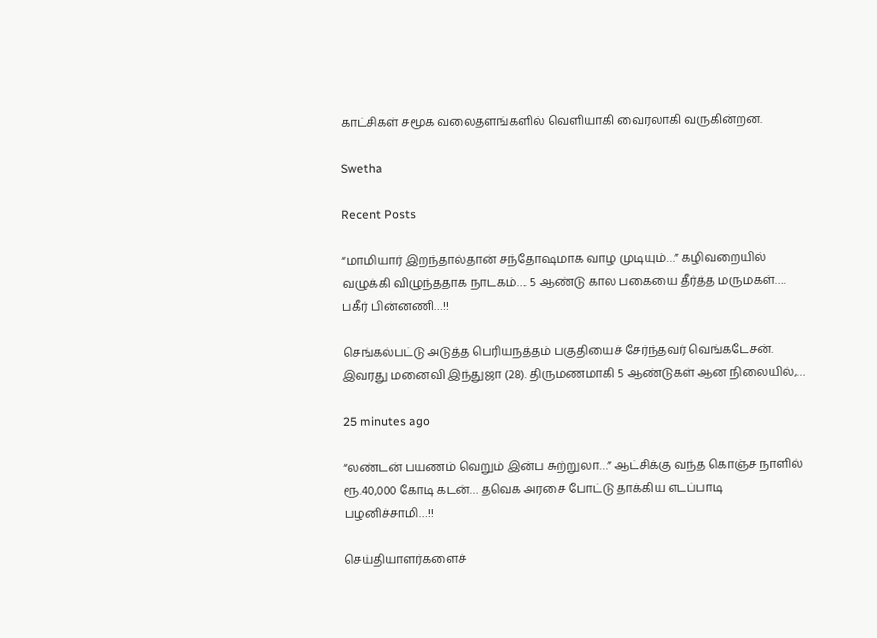காட்சிகள் சமூக வலைதளங்களில் வெளியாகி வைரலாகி வருகின்றன.

Swetha

Recent Posts

“மாமியார் இறந்தால்தான் சந்தோஷமாக வாழ முடியும்…” கழிவறையில் வழுக்கி விழுந்ததாக நாடகம்…. 5 ஆண்டு கால பகையை தீர்த்த மருமகள்…. பகீர் பின்னணி…!!

செங்கல்பட்டு அடுத்த பெரியநத்தம் பகுதியைச் சேர்ந்தவர் வெங்கடேசன். இவரது மனைவி இந்துஜா (28). திருமணமாகி 5 ஆண்டுகள் ஆன நிலையில்,…

25 minutes ago

“லண்டன் பயணம் வெறும் இன்ப சுற்றுலா…” ஆட்சிக்கு வந்த கொஞ்ச நாளில் ரூ.40,000 கோடி கடன்… தவெக அரசை போட்டு தாக்கிய எடப்பாடி பழனிச்சாமி…!!

செய்தியாளர்களைச்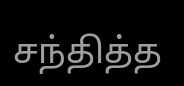சந்தித்த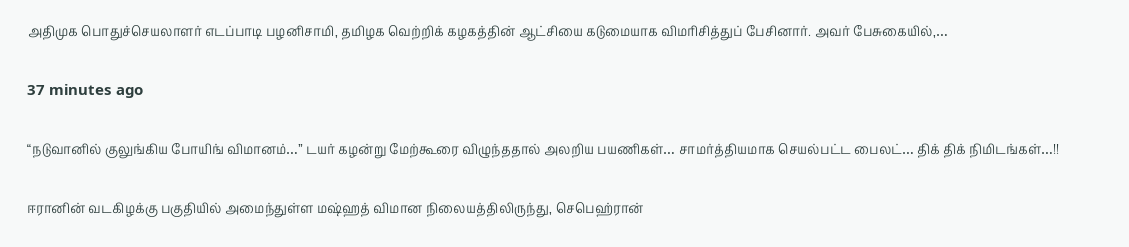அதிமுக பொதுச்செயலாளர் எடப்பாடி பழனிசாமி, தமிழக வெற்றிக் கழகத்தின் ஆட்சியை கடுமையாக விமரிசித்துப் பேசினார். அவர் பேசுகையில்,…

37 minutes ago

“நடுவானில் குலுங்கிய போயிங் விமானம்…” டயர் கழன்று மேற்கூரை விழுந்ததால் அலறிய பயணிகள்… சாமர்த்தியமாக செயல்பட்ட பைலட்… திக் திக் நிமிடங்கள்…!!

ஈரானின் வடகிழக்கு பகுதியில் அமைந்துள்ள மஷ்ஹத் விமான நிலையத்திலிருந்து, செபெஹ்ரான்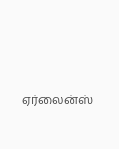ஏர்லைன்ஸ்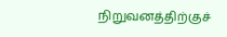நிறுவனத்திற்குச்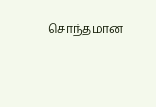சொந்தமான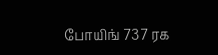போயிங் 737 ரக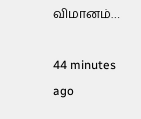விமானம்…

44 minutes ago